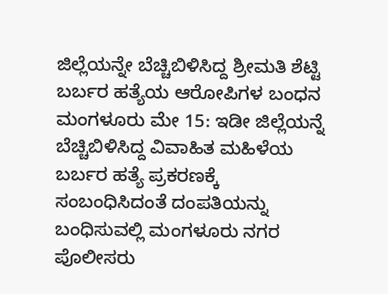ಜಿಲ್ಲೆಯನ್ನೇ ಬೆಚ್ಚಿಬಿಳಿಸಿದ್ದ ಶ್ರೀಮತಿ ಶೆಟ್ಟಿ ಬರ್ಬರ ಹತ್ಯೆಯ ಆರೋಪಿಗಳ ಬಂಧನ
ಮಂಗಳೂರು ಮೇ 15: ಇಡೀ ಜಿಲ್ಲೆಯನ್ನೆ ಬೆಚ್ಚಿಬಿಳಿಸಿದ್ದ ವಿವಾಹಿತ ಮಹಿಳೆಯ ಬರ್ಬರ ಹತ್ಯೆ ಪ್ರಕರಣಕ್ಕೆ ಸಂಬಂಧಿಸಿದಂತೆ ದಂಪತಿಯನ್ನು ಬಂಧಿಸುವಲ್ಲಿ ಮಂಗಳೂರು ನಗರ ಪೊಲೀಸರು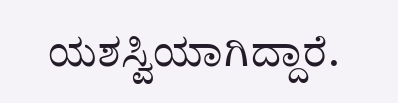ಯಶಸ್ವಿಯಾಗಿದ್ದಾರೆ.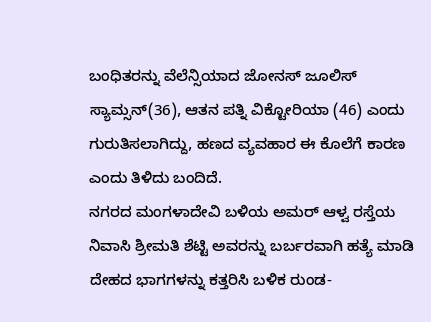ಬಂಧಿತರನ್ನು ವೆಲೆನ್ಸಿಯಾದ ಜೋನಸ್ ಜೂಲಿಸ್ ಸ್ಯಾಮ್ಸನ್(36), ಆತನ ಪತ್ನಿ ವಿಕ್ಟೋರಿಯಾ (46) ಎಂದು ಗುರುತಿಸಲಾಗಿದ್ದು, ಹಣದ ವ್ಯವಹಾರ ಈ ಕೊಲೆಗೆ ಕಾರಣ ಎಂದು ತಿಳಿದು ಬಂದಿದೆ.
ನಗರದ ಮಂಗಳಾದೇವಿ ಬಳಿಯ ಅಮರ್ ಆಳ್ವ ರಸ್ತೆಯ ನಿವಾಸಿ ಶ್ರೀಮತಿ ಶೆಟ್ಟಿ ಅವರನ್ನು ಬರ್ಬರವಾಗಿ ಹತ್ಯೆ ಮಾಡಿ ದೇಹದ ಭಾಗಗಳನ್ನು ಕತ್ತರಿಸಿ ಬಳಿಕ ರುಂಡ-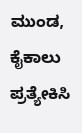ಮುಂಡ, ಕೈಕಾಲು ಪ್ರತ್ಯೇಕಿಸಿ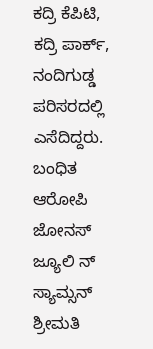ಕದ್ರಿ ಕೆಪಿಟಿ, ಕದ್ರಿ ಪಾರ್ಕ್, ನಂದಿಗುಡ್ಡ ಪರಿಸರದಲ್ಲಿ ಎಸೆದಿದ್ದರು.
ಬಂಧಿತ ಆರೋಪಿ ಜೋನಸ್ ಜ್ಯೂಲಿ ನ್ ಸ್ಯಾಮ್ಸನ್ ಶ್ರೀಮತಿ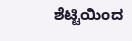ಶೆಟ್ಟಿಯಿಂದ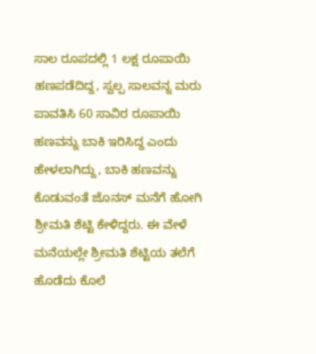ಸಾಲ ರೂಪದಲ್ಲಿ 1 ಲಕ್ಷ ರೂಪಾಯಿ ಹಣಪಡೆದಿದ್ದ, ಸ್ವಲ್ಪ ಸಾಲವನ್ನ ಮರು ಪಾವತಿಸಿ 60 ಸಾವಿರ ರೂಪಾಯಿ ಹಣವನ್ನು ಬಾಕಿ ಇರಿಸಿದ್ದ ಎಂದು ಹೇಳಲಾಗಿದ್ದು, ಬಾಕಿ ಹಣವನ್ನು ಕೊಡುವಂತೆ ಜೊನಸ್ ಮನೆಗೆ ಹೋಗಿ ಶ್ರೀಮತಿ ಶೆಟ್ಟಿ ಕೇಳಿದ್ದರು. ಈ ವೇಳೆ ಮನೆಯಲ್ಲೇ ಶ್ರೀಮತಿ ಶೆಟ್ಟಿಯ ತಲೆಗೆ ಹೊಡೆದು ಕೊಲೆ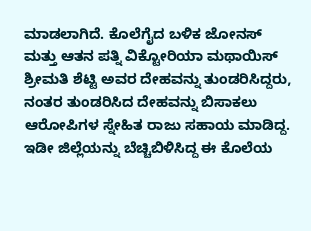ಮಾಡಲಾಗಿದೆ. ಕೊಲೆಗೈದ ಬಳಿಕ ಜೋನಸ್ ಮತ್ತು ಆತನ ಪತ್ನಿ ವಿಕ್ಟೋರಿಯಾ ಮಥಾಯಿಸ್ ಶ್ರೀಮತಿ ಶೆಟ್ಟಿ ಅವರ ದೇಹವನ್ನು ತುಂಡರಿಸಿದ್ದರು, ನಂತರ ತುಂಡರಿಸಿದ ದೇಹವನ್ನು ಬಿಸಾಕಲು ಆರೋಪಿಗಳ ಸ್ನೇಹಿತ ರಾಜು ಸಹಾಯ ಮಾಡಿದ್ದ.
ಇಡೀ ಜಿಲ್ಲೆಯನ್ನು ಬೆಚ್ಚಿಬಿಳಿಸಿದ್ದ ಈ ಕೊಲೆಯ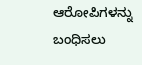ಆರೋಪಿಗಳನ್ನು ಬಂಧಿಸಲು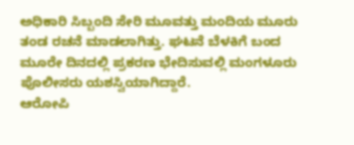ಅಧಿಕಾರಿ ಸಿಬ್ಬಂದಿ ಸೇರಿ ಮೂವತ್ತು ಮಂದಿಯ ಮೂರು ತಂಡ ರಚನೆ ಮಾಡಲಾಗಿತ್ತು. ಘಟನೆ ಬೆಳಕಿಗೆ ಬಂದ ಮೂರೇ ದಿನದಲ್ಲಿ ಪ್ರಕರಣ ಭೇದಿಸುವಲ್ಲಿ ಮಂಗಳೂರು ಪೊಲೀಸರು ಯಶಸ್ವಿಯಾಗಿದ್ದಾರೆ.
ಆರೋಪಿ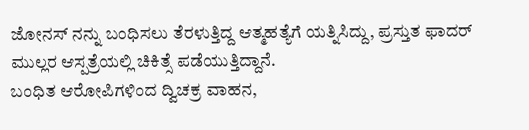ಜೋನಸ್ ನನ್ನು ಬಂಧಿಸಲು ತೆರಳುತ್ತಿದ್ದ ಆತ್ಮಹತ್ಯೆಗೆ ಯತ್ನಿಸಿದ್ದು, ಪ್ರಸ್ತುತ ಫಾದರ್ ಮುಲ್ಲರ ಆಸ್ಪತ್ರೆಯಲ್ಲಿ ಚಿಕಿತ್ಸೆ ಪಡೆಯುತ್ತಿದ್ದಾನೆ.
ಬಂಧಿತ ಆರೋಪಿಗಳಿಂದ ದ್ವಿಚಕ್ರ ವಾಹನ,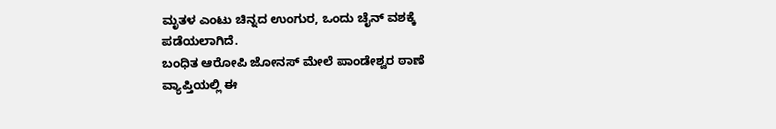ಮೃತಳ ಎಂಟು ಚಿನ್ನದ ಉಂಗುರ, ಒಂದು ಚೈನ್ ವಶಕ್ಕೆ ಪಡೆಯಲಾಗಿದೆ.
ಬಂಧಿತ ಆರೋಪಿ ಜೋನಸ್ ಮೇಲೆ ಪಾಂಡೇಶ್ವರ ಠಾಣೆ ವ್ಯಾಪ್ತಿಯಲ್ಲಿ ಈ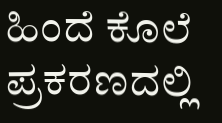ಹಿಂದೆ ಕೊಲೆ ಪ್ರಕರಣದಲ್ಲಿ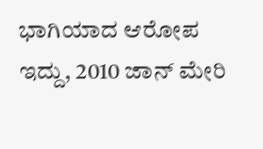ಭಾಗಿಯಾದ ಆರೋಪ ಇದ್ದು, 2010 ಜಾನ್ ಮೇರಿ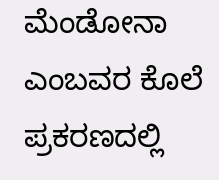ಮೆಂಡೋನಾ ಎಂಬವರ ಕೊಲೆ ಪ್ರಕರಣದಲ್ಲಿ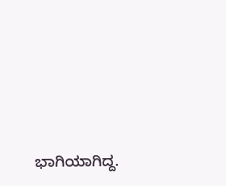ಭಾಗಿಯಾಗಿದ್ದ.